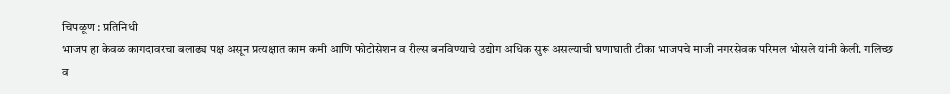चिपळूण : प्रतिनिधी
भाजप हा केवळ कागदावरचा बलाढ्य पक्ष असून प्रत्यक्षात काम कमी आणि फोटोसेशन व रील्स बनविण्याचे उद्योग अधिक सुरू असल्याची घणाघाती टीका भाजपचे माजी नगरसेवक परिमल भोसले यांनी केली. गलिच्छ व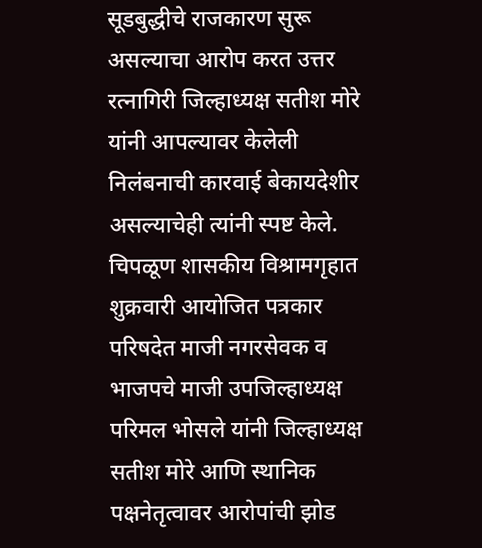सूडबुद्धीचे राजकारण सुरू असल्याचा आरोप करत उत्तर रत्नागिरी जिल्हाध्यक्ष सतीश मोरे यांनी आपल्यावर केलेली निलंबनाची कारवाई बेकायदेशीर असल्याचेही त्यांनी स्पष्ट केले.
चिपळूण शासकीय विश्रामगृहात शुक्रवारी आयोजित पत्रकार परिषदेत माजी नगरसेवक व भाजपचे माजी उपजिल्हाध्यक्ष परिमल भोसले यांनी जिल्हाध्यक्ष सतीश मोरे आणि स्थानिक पक्षनेतृत्वावर आरोपांची झोड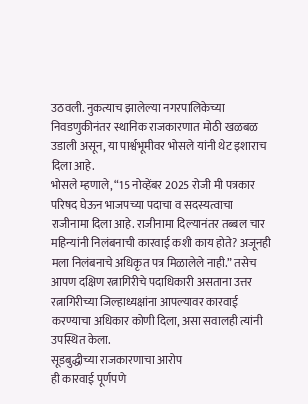उठवली. नुकत्याच झालेल्या नगरपालिकेच्या निवडणुकीनंतर स्थानिक राजकारणात मोठी खळबळ उडाली असून, या पार्श्वभूमीवर भोसले यांनी थेट इशाराच दिला आहे.
भोसले म्हणाले, “15 नोव्हेंबर 2025 रोजी मी पत्रकार परिषद घेऊन भाजपच्या पदाचा व सदस्यत्वाचा राजीनामा दिला आहे. राजीनामा दिल्यानंतर तब्बल चार महिन्यांनी निलंबनाची कारवाई कशी काय होते? अजूनही मला निलंबनाचे अधिकृत पत्र मिळालेले नाही.” तसेच आपण दक्षिण रत्नागिरीचे पदाधिकारी असताना उत्तर रत्नागिरीच्या जिल्हाध्यक्षांना आपल्यावर कारवाई करण्याचा अधिकार कोणी दिला, असा सवालही त्यांनी उपस्थित केला.
सूडबुद्धीच्या राजकारणाचा आरोप
ही कारवाई पूर्णपणे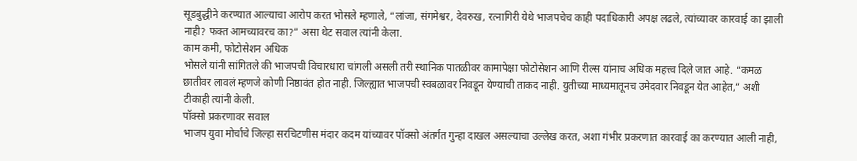सूडबुद्धीने करण्यात आल्याचा आरोप करत भोसले म्हणाले, “लांजा, संगमेश्वर, देवरुख, रत्नागिरी येथे भाजपचेच काही पदाधिकारी अपक्ष लढले, त्यांच्यावर कारवाई का झाली नाही? फक्त आमच्यावरच का?” असा थेट सवाल त्यांनी केला.
काम कमी, फोटोसेशन अधिक
भोसले यांनी सांगितले की भाजपची विचारधारा चांगली असली तरी स्थानिक पातळीवर कामापेक्षा फोटोसेशन आणि रील्स यांनाच अधिक महत्त्व दिले जात आहे. “कमळ छातीवर लावलं म्हणजे कोणी निष्ठावंत होत नाही. जिल्ह्यात भाजपची स्वबळावर निवडून येण्याची ताकद नाही. युतीच्या माध्यमातूनच उमेदवार निवडून येत आहेत,” अशी टीकाही त्यांनी केली.
पॉक्सो प्रकरणावर सवाल
भाजप युवा मोर्चाचे जिल्हा सरचिटणीस मंदार कदम यांच्यावर पॉक्सो अंतर्गत गुन्हा दाखल असल्याचा उल्लेख करत, अशा गंभीर प्रकरणात कारवाई का करण्यात आली नाही,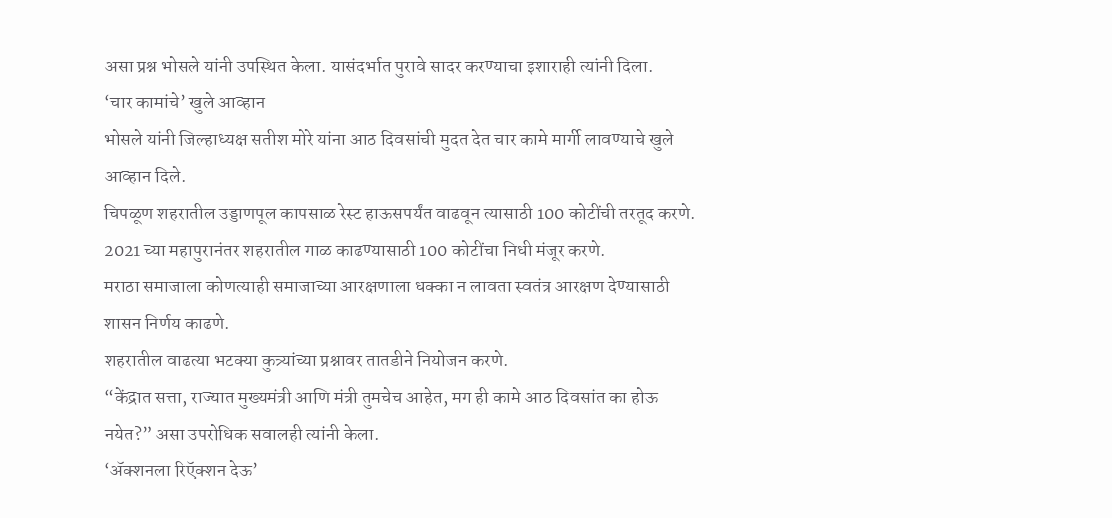असा प्रश्न भोसले यांनी उपस्थित केला. यासंदर्भात पुरावे सादर करण्याचा इशाराही त्यांनी दिला.
‘चार कामांचे’ खुले आव्हान
भोसले यांनी जिल्हाध्यक्ष सतीश मोरे यांना आठ दिवसांची मुदत देत चार कामे मार्गी लावण्याचे खुले आव्हान दिले.
चिपळूण शहरातील उड्डाणपूल कापसाळ रेस्ट हाऊसपर्यंत वाढवून त्यासाठी 100 कोटींची तरतूद करणे.
2021 च्या महापुरानंतर शहरातील गाळ काढण्यासाठी 100 कोटींचा निधी मंजूर करणे.
मराठा समाजाला कोणत्याही समाजाच्या आरक्षणाला धक्का न लावता स्वतंत्र आरक्षण देण्यासाठी शासन निर्णय काढणे.
शहरातील वाढत्या भटक्या कुत्र्यांच्या प्रश्नावर तातडीने नियोजन करणे.
“केंद्रात सत्ता, राज्यात मुख्यमंत्री आणि मंत्री तुमचेच आहेत, मग ही कामे आठ दिवसांत का होऊ नयेत?” असा उपरोधिक सवालही त्यांनी केला.
‘ॲक्शनला रिऍक्शन देऊ’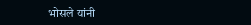भोसले यांनी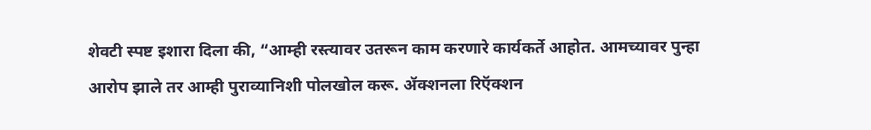शेवटी स्पष्ट इशारा दिला की, “आम्ही रस्त्यावर उतरून काम करणारे कार्यकर्ते आहोत. आमच्यावर पुन्हा आरोप झाले तर आम्ही पुराव्यानिशी पोलखोल करू. ॲक्शनला रिऍक्शन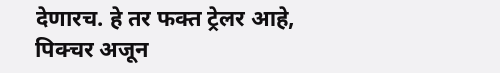देणारच. हे तर फक्त ट्रेलर आहे, पिक्चर अजून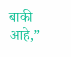बाकी आहे,”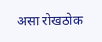असा रोखठोक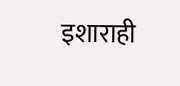इशाराही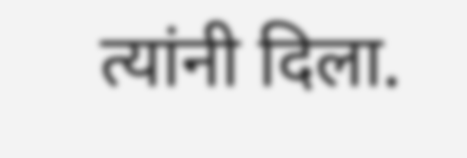त्यांनी दिला.